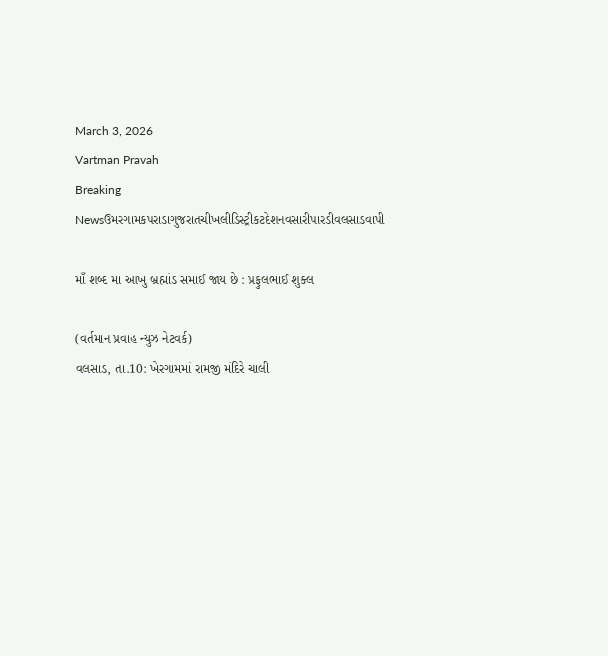March 3, 2026
Vartman Pravah
Breaking Newsઉમરગામકપરાડાગુજરાતચીખલીડિસ્ટ્રીકટદેશનવસારીપારડીવલસાડવાપી

માઁ શબ્‍દ મા આખુ બ્રહ્માંડ સમાઈ જાય છે : પ્રફુલભાઈ શુક્‍લ

(વર્તમાન પ્રવાહ ન્‍યુઝ નેટવર્ક)
વલસાડ, તા.10: ખેરગામમાં રામજી મંદિરે ચાલી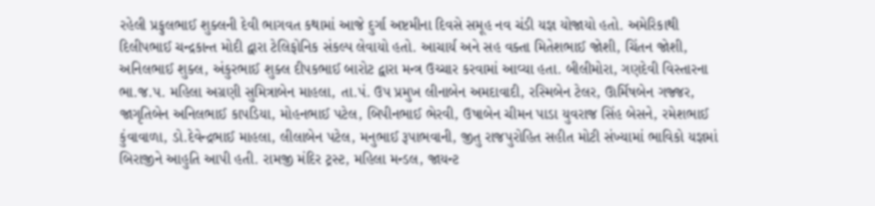રહેલી પ્રફુલભાઈ શુક્‍લની દેવી ભાગવત કથામાં આજે દુર્ગા અષ્ટમીના દિવસે સમૂહ નવ ચંડી યજ્ઞ યોજાયો હતો. અમેરિકાથી દિલીપભાઈ ચન્‍દ્રકાન્‍ત મોદી દ્વારા ટેલિફોનિક સંકલ્‍પ લેવાયો હતો. આચાર્ય અને સહ વક્‍તા મિતેશભાઈ જોશી, ચિંતન જોશી, અનિલભાઈ શુક્‍લ, અંકુરભાઈ શુક્‍લ દીપકભાઈ બારોટ દ્વારા મન્‍ત્ર ઉચ્‍ચાર કરવામાં આવ્‍યા હતા. બીલીમોરા, ગણદેવી વિસ્‍તારના ભા.જ.પ. મહિલા અગ્રણી સુમિત્રાબેન માહલા, તા.પં. ઉપ પ્રમુખ લીનાબેન અમદાવાદી, રસ્‍મિબેન ટેલર, ઊર્મિષબેન ગજ્જર, જાગૃતિબેન અનિલભાઈ કાપડિયા, મોહનભાઈ પટેલ, બિપીનભાઈ ભેરવી, ઉષાબેન ચીમન પાડા યુવરાજ સિંહ બેસને, રમેશભાઈ કુંવાવાળા, ડો.દેવેન્‍દ્રભાઈ માહલા, લીલાબેન પટેલ, મનુભાઈ રૂપાભવાની, જીતુ રાજપુરોહિત સહીત મોટી સંખ્‍યામાં ભાવિકો યજ્ઞમાં બિરાજીને આહુતિ આપી હતી. રામજી મંદિર ટ્રસ્‍ટ, મહિલા મન્‍ડલ, જાયન્‍ટ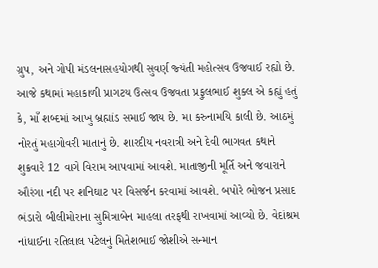ગ્રુપ, અને ગોપી મંડલનાસહયોગથી સુવર્ણ જ્‍યંતી મહોત્‍સવ ઉજવાઈ રહ્યો છે.
આજે કથામાં મહાકાળી પ્રાગટય ઉત્‍સવ ઉજવતા પ્રફુલભાઈ શુક્‍લ એ કહ્યું હતું કે, માઁ શબ્‍દમાં આખુ બ્રહ્માંડ સમાઈ જાય છે. મા કરુનામયિ કાલી છે. આઠમું નોરતું મહાગોવરી માતાનું છે. શારદીય નવરાત્રી અને દેવી ભાગવત કથાને શુક્રવારે 12 વાગે વિરામ આપવામાં આવશે. માતાજીની મૂર્તિ અને જવારાને ઔરંગા નદી પર શનિઘાટ પર વિસર્જન કરવામાં આવશે. બપોરે ભોજન પ્રસાદ ભંડારો બીલીમોરાના સુમિત્રાબેન માહલા તરફથી રાખવામાં આવ્‍યો છે. વેદાંશ્રમ નાંધાઈના રતિલાલ પટેલનું મિતેશભાઈ જોશીએ સન્‍માન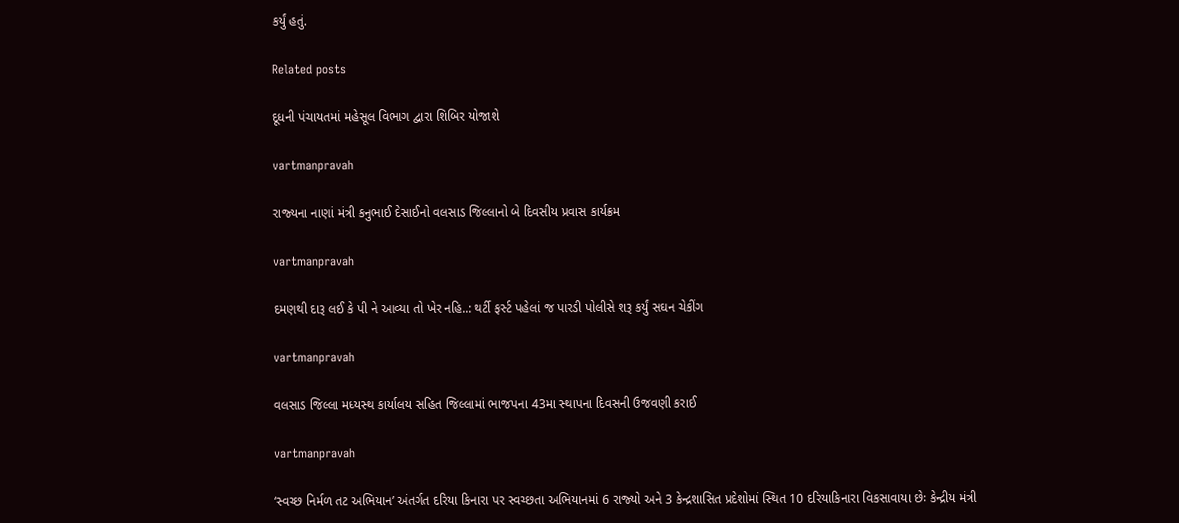કર્યું હતું.

Related posts

દૂધની પંચાયતમાં મહેસૂલ વિભાગ દ્વારા શિબિર યોજાશે

vartmanpravah

રાજ્‍યના નાણાં મંત્રી કનુભાઈ દેસાઈનો વલસાડ જિલ્લાનો બે દિવસીય પ્રવાસ કાર્યક્રમ

vartmanpravah

દમણથી દારૂ લઈ કે પી ને આવ્યા તો ખેર નહિ..: થર્ટી ફર્સ્ટ પહેલાં જ પારડી પોલીસે શરૂ કર્યું સઘન ચેકીંગ

vartmanpravah

વલસાડ જિલ્લા મધ્‍યસ્‍થ કાર્યાલય સહિત જિલ્લામાં ભાજપના 43મા સ્‍થાપના દિવસની ઉજવણી કરાઈ

vartmanpravah

‘સ્‍વચ્‍છ નિર્મળ તટ અભિયાન’ અંતર્ગત દરિયા કિનારા પર સ્‍વચ્‍છતા અભિયાનમાં 6 રાજ્‍યો અને 3 કેન્‍દ્રશાસિત પ્રદેશોમાં સ્‍થિત 10 દરિયાકિનારા વિકસાવાયા છેઃ કેન્‍દ્રીય મંત્રી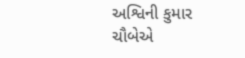અશ્વિની કુમાર ચૌબેએ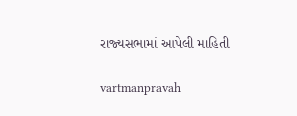રાજ્‍યસભામાં આપેલી માહિતી

vartmanpravah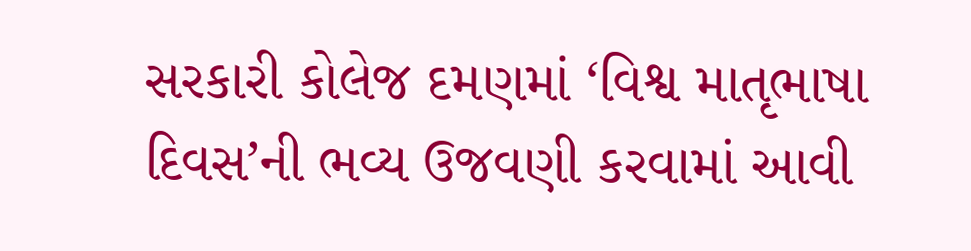સરકારી કોલેજ દમણમાં ‘વિશ્વ માતૃભાષા દિવસ’ની ભવ્‍ય ઉજવણી કરવામાં આવી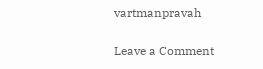vartmanpravah

Leave a Comment